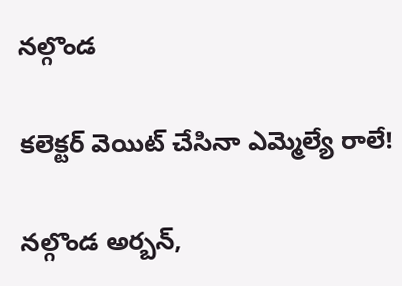నల్గొండ

కలెక్టర్ వెయిట్ చేసినా ఎమ్మెల్యే రాలే!

నల్గొండ అర్బన్,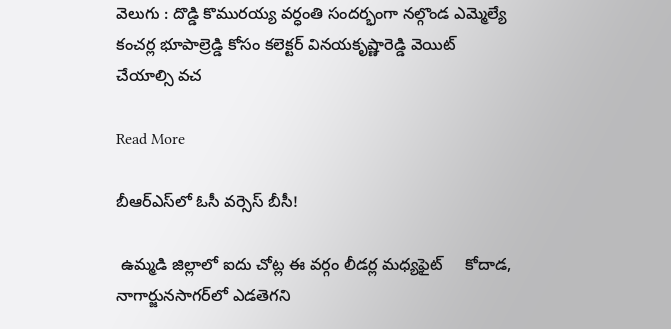వెలుగు : దొడ్డి కొమురయ్య వర్ధంతి సందర్భంగా నల్గొండ ఎమ్మెల్యే కంచర్ల భూపాల్రెడ్డి కోసం కలెక్టర్ వినయకృష్ణారెడ్డి వెయిట్ చేయాల్సి వచ

Read More

బీఆర్‌‌ఎస్‌లో ఓసీ వర్సెస్ బీసీ!

 ఉమ్మడి జిల్లాలో ఐదు చోట్ల ఈ వర్గం లీడర్ల మధ్యఫైట్     కోదాడ, నాగార్జునసాగర్‌‌లో ఎడతెగని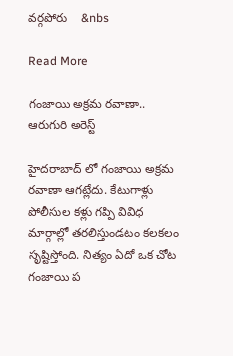వర్గపోరు    &nbs

Read More

గంజాయి అక్రమ రవాణా.. ఆరుగురి అరెస్ట్

హైదరాబాద్ లో గంజాయి అక్రమ రవాణా ఆగట్లేదు. కేటుగాళ్లు పోలీసుల కళ్లు గప్పి వివిధ మార్గాల్లో తరలిస్తుండటం కలకలం సృష్టిస్తోంది. నిత్యం ఏదో ఒక చోట గంజాయి ప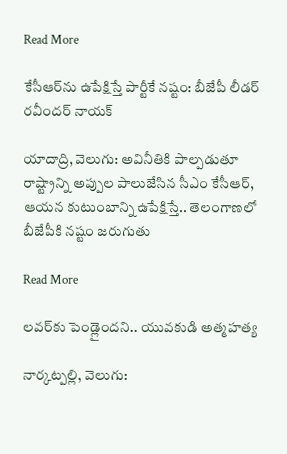Read More

కేసీఆర్‌‌ను ఉపేక్షిస్తే పార్టీకే నష్టం: బీజేపీ లీడర్ రవీందర్ నాయక్

యాదాద్రి, వెలుగు: అవినీతికి పాల్పడుతూ రాష్ట్రాన్ని అప్పుల పాలుజేసిన సీఎం కేసీఆర్, ఆయన కుటుంబాన్ని ఉపేక్షిస్తే.. తెలంగాణలో బీజేపీకి నష్టం జరుగుతు

Read More

లవర్‌‌కు పెండ్లైందని.. యువకుడి అత్మహత్య

నార్కట్పల్లి, వెలుగు: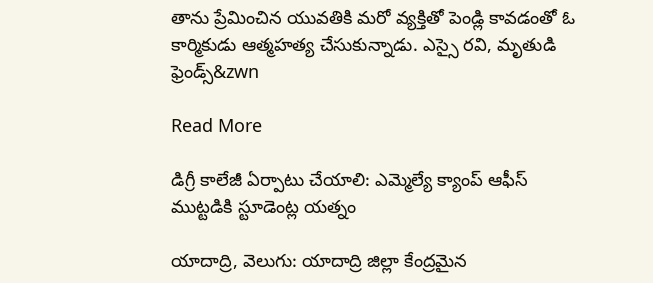తాను ప్రేమించిన యువతికి మరో వ్యక్తితో పెండ్లి కావడంతో ఓ కార్మికుడు ఆత్మహత్య చేసుకున్నాడు. ఎస్సై రవి, మృతుడి ఫ్రెండ్స్&zwn

Read More

డిగ్రీ కాలేజీ ఏర్పాటు చేయాలి: ఎమ్మెల్యే క్యాంప్ ఆఫీస్‌ ముట్టడికి స్టూడెంట్ల యత్నం

యాదాద్రి, వెలుగు: యాదాద్రి జిల్లా కేంద్రమైన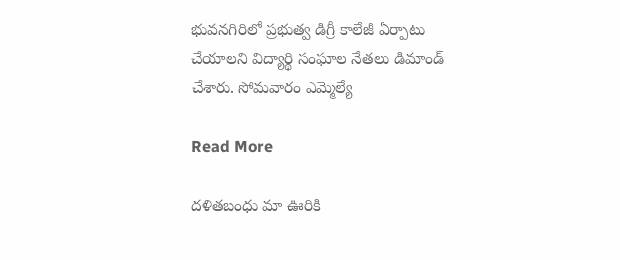భువనగిరిలో ప్రభుత్వ డిగ్రీ కాలేజీ ఏర్పాటు చేయాలని విద్యార్థి సంఘాల నేతలు డిమాండ్ చేశారు. సోమవారం ఎమ్మెల్యే

Read More

దళితబంధు మా ఊరికి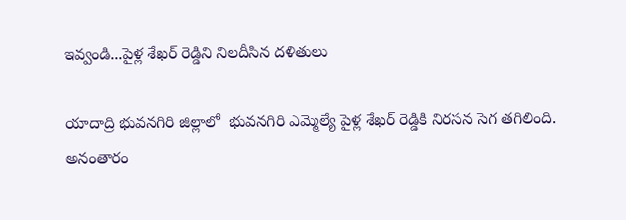ఇవ్వండి...పైళ్ల శేఖర్ రెడ్డిని నిలదీసిన దళితులు

యాదాద్రి భువనగిరి జిల్లాలో  భువనగిరి ఎమ్మెల్యే పైళ్ల శేఖర్ రెడ్డికి నిరసన సెగ తగిలింది. అనంతారం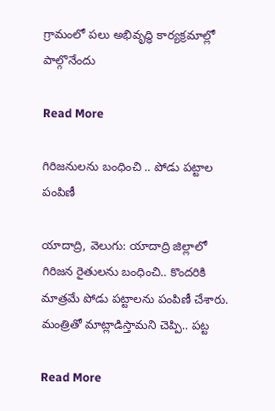గ్రామంలో పలు అభివృద్ధి కార్యక్రమాల్లో పాల్గొనేందు

Read More

గిరిజనులను బంధించి .. పోడు పట్టాల పంపిణీ

యాదాద్రి, వెలుగు: యాదాద్రి జిల్లాలో గిరిజన రైతులను బంధించి.. కొందరికి మాత్రమే పోడు పట్టాలను పంపిణీ చేశారు. మంత్రితో మాట్లాడిస్తామని చెప్పి.. పట్ట

Read More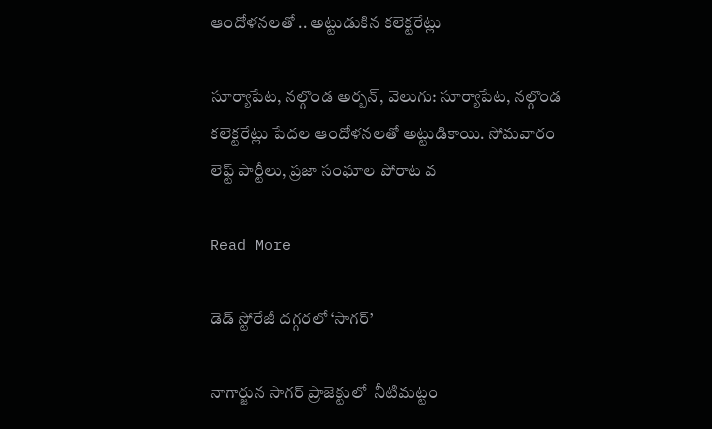ఆందోళనలతో .. అట్టుడుకిన కలెక్టరేట్లు

సూర్యాపేట, నల్గొండ అర్బన్, వెలుగు: సూర్యాపేట, నల్గొండ కలెక్టరేట్లు పేదల ఆందోళనలతో అట్టుడికాయి. సోమవారం లెఫ్ట్‌ పార్టీలు, ప్రజా సంఘాల పోరాట వ

Read More

డెడ్ స్టోరేజీ దగ్గరలో ‘సాగర్’

నాగార్జున సాగర్ ప్రాజెక్టులో  నీటిమట్టం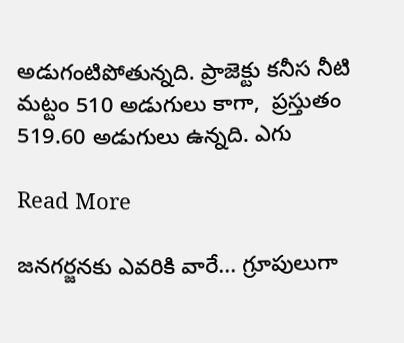అడుగంటిపోతున్నది. ప్రాజెక్టు కనీస నీటి మట్టం 510 అడుగులు కాగా,  ప్రస్తుతం 519.60 అడుగులు ఉన్నది. ఎగు

Read More

జనగర్జనకు ఎవరికి వారే... గ్రూపులుగా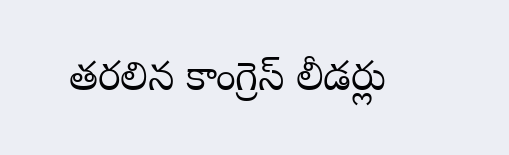తరలిన కాంగ్రెస్ లీడర్లు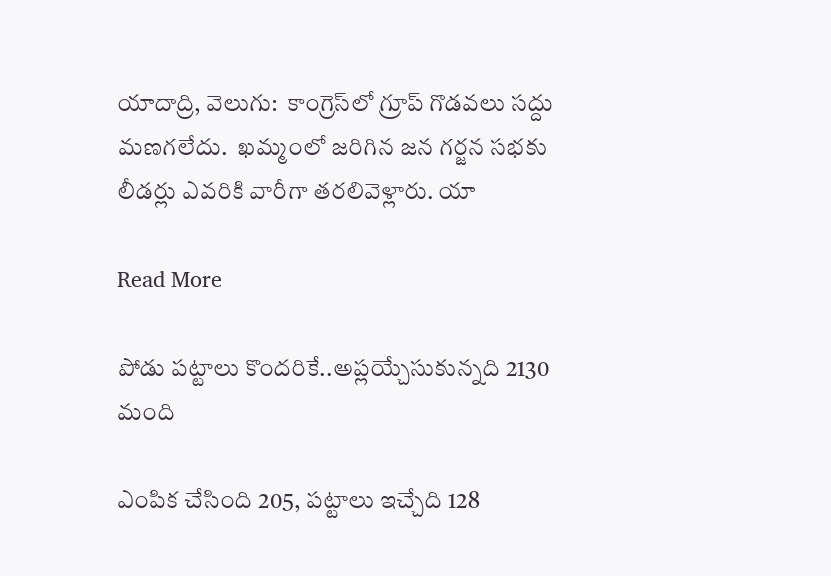యాదాద్రి, వెలుగు:  కాంగ్రెస్‌లో గ్రూప్‌ గొడవలు సద్దు మణగలేదు.  ఖమ్మంలో జరిగిన జన గర్జన సభకు లీడర్లు ఎవరికి వారీగా తరలివెళ్లారు. యా

Read More

పోడు పట్టాలు కొందరికే..అప్లయ్చేసుకున్నది 2130 మంది

ఎంపిక చేసింది 205, పట్టాలు ఇచ్చేది 128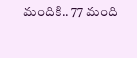మందికి.. 77 మంది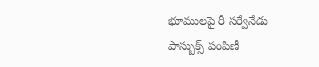భూములపై రీ సర్వేనేడు పాస్బుక్స్ పంపిణీ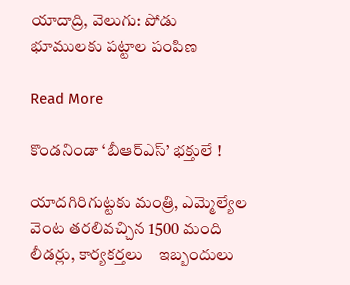యాదాద్రి, వెలుగు: పోడు భూములకు పట్టాల పంపిణ

Read More

కొండనిండా ‘బీఆర్ఎస్’ భక్తులే !

యాదగిరిగుట్టకు మంత్రి, ఎమ్మెల్యేల వెంట తరలివచ్చిన 1500 మంది లీడర్లు, కార్యకర్తలు    ఇబ్బందులు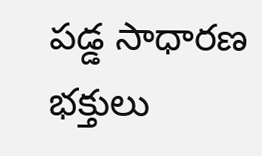పడ్డ సాధారణ భక్తులు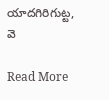యాదగిరిగుట్ట, వె

Read More